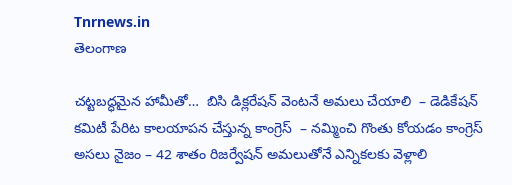Tnrnews.in
తెలంగాణ

చట్టబద్ధమైన హామీతో…  బిసి డిక్లరేషన్ వెంటనే అమలు చేయాలి  – డెడికేషన్ కమిటీ పేరిట కాలయాపన చేస్తున్న కాంగ్రెస్  – నమ్మించి గొంతు కోయడం కాంగ్రెస్ అసలు నైజం – 42 శాతం రిజర్వేషన్ అమలుతోనే ఎన్నికలకు వెళ్లాలి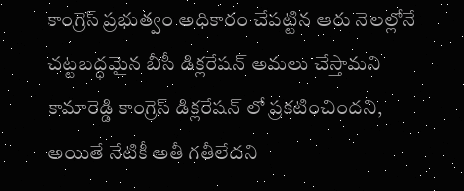కాంగ్రెస్ ప్రభుత్వం అధికారం చేపట్టిన ఆరు నెలల్లోనే చట్టబద్ధమైన బీసీ డిక్లరేషన్ అమలు చేస్తామని కామారెడ్డి కాంగ్రెస్ డిక్లరేషన్ లో ప్రకటించిందని, అయితే నేటికీ అతీ గతీలేదని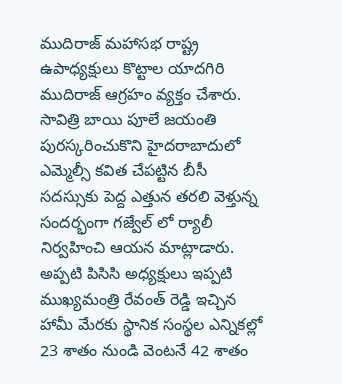ముదిరాజ్ మహాసభ రాష్ట్ర ఉపాధ్యక్షులు కొట్టాల యాదగిరి ముదిరాజ్ ఆగ్రహం వ్యక్తం చేశారు. సావిత్రి బాయి పూలే జయంతి పురస్కరించుకొని హైదరాబాదులో ఎమ్మెల్సీ కవిత చేపట్టిన బీసీ సదస్సుకు పెద్ద ఎత్తున తరలి వెళ్తున్న సందర్భంగా గజ్వేల్ లో ర్యాలీ నిర్వహించి ఆయన మాట్లాడారు. అప్పటి పిసిసి అధ్యక్షులు ఇప్పటి ముఖ్యమంత్రి రేవంత్ రెడ్డి ఇచ్చిన హామీ మేరకు స్థానిక సంస్థల ఎన్నికల్లో 23 శాతం నుండి వెంటనే 42 శాతం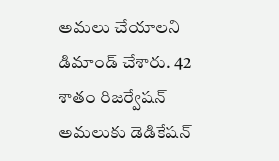అమలు చేయాలని డిమాండ్ చేశారు. 42 శాతం రిజర్వేషన్ అమలుకు డెడికేషన్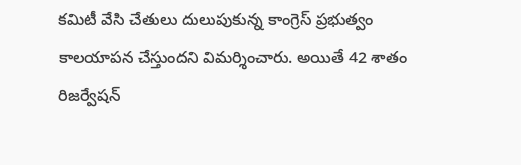కమిటీ వేసి చేతులు దులుపుకున్న కాంగ్రెస్ ప్రభుత్వం కాలయాపన చేస్తుందని విమర్శించారు. అయితే 42 శాతం రిజర్వేషన్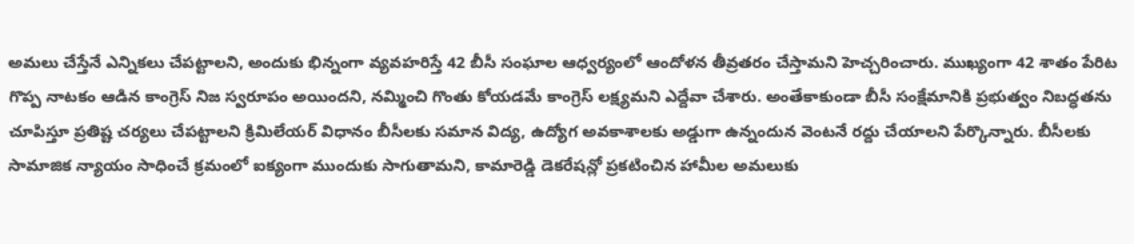అమలు చేస్తేనే ఎన్నికలు చేపట్టాలని, అందుకు భిన్నంగా వ్యవహరిస్తే 42 బీసీ సంఘాల ఆధ్వర్యంలో ఆందోళన తీవ్రతరం చేస్తామని హెచ్చరించారు. ముఖ్యంగా 42 శాతం పేరిట గొప్ప నాటకం ఆడిన కాంగ్రెస్ నిజ స్వరూపం అయిందని, నమ్మించి గొంతు కోయడమే కాంగ్రెస్ లక్ష్యమని ఎద్దేవా చేశారు. అంతేకాకుండా బీసీ సంక్షేమానికి ప్రభుత్వం నిబద్ధతను చూపిస్తూ ప్రతిష్ట చర్యలు చేపట్టాలని క్రిమిలేయర్ విధానం బీసీలకు సమాన విద్య, ఉద్యోగ అవకాశాలకు అడ్డుగా ఉన్నందున వెంటనే రద్దు చేయాలని పేర్కొన్నారు. బీసీలకు సామాజిక న్యాయం సాధించే క్రమంలో ఐక్యంగా ముందుకు సాగుతామని, కామారెడ్డి డెకరేషన్లో ప్రకటించిన హామీల అమలుకు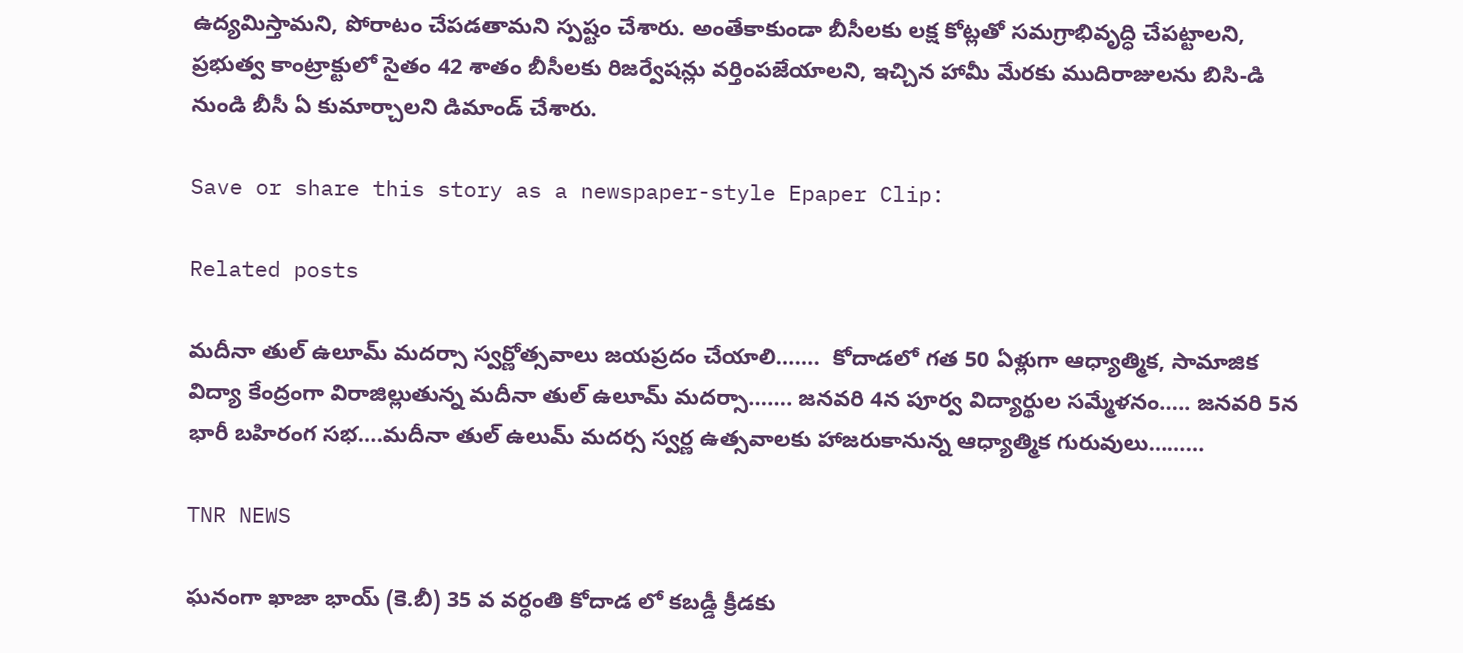ఉద్యమిస్తామని, పోరాటం చేపడతామని స్పష్టం చేశారు. అంతేకాకుండా బీసీలకు లక్ష కోట్లతో సమగ్రాభివృద్ధి చేపట్టాలని, ప్రభుత్వ కాంట్రాక్టులో సైతం 42 శాతం బీసీలకు రిజర్వేషన్లు వర్తింపజేయాలని, ఇచ్చిన హామీ మేరకు ముదిరాజులను బిసి-డి నుండి బీసీ ఏ కుమార్చాలని డిమాండ్ చేశారు.

Save or share this story as a newspaper-style Epaper Clip:

Related posts

మదీనా తుల్ ఉలూమ్ మదర్సా స్వర్ణోత్సవాలు జయప్రదం చేయాలి…….  కోదాడలో గత 50 ఏళ్లుగా ఆధ్యాత్మిక, సామాజిక విద్యా కేంద్రంగా విరాజిల్లుతున్న మదీనా తుల్ ఉలూమ్ మదర్సా……. జనవరి 4న పూర్వ విద్యార్థుల సమ్మేళనం….. జనవరి 5న భారీ బహిరంగ సభ….మదీనా తుల్ ఉలుమ్ మదర్స స్వర్ణ ఉత్సవాలకు హాజరుకానున్న ఆధ్యాత్మిక గురువులు………

TNR NEWS

ఘనంగా ఖాజా భాయ్ (కె.బీ) 35 వ వర్ధంతి కోదాడ లో కబడ్డీ క్రీడకు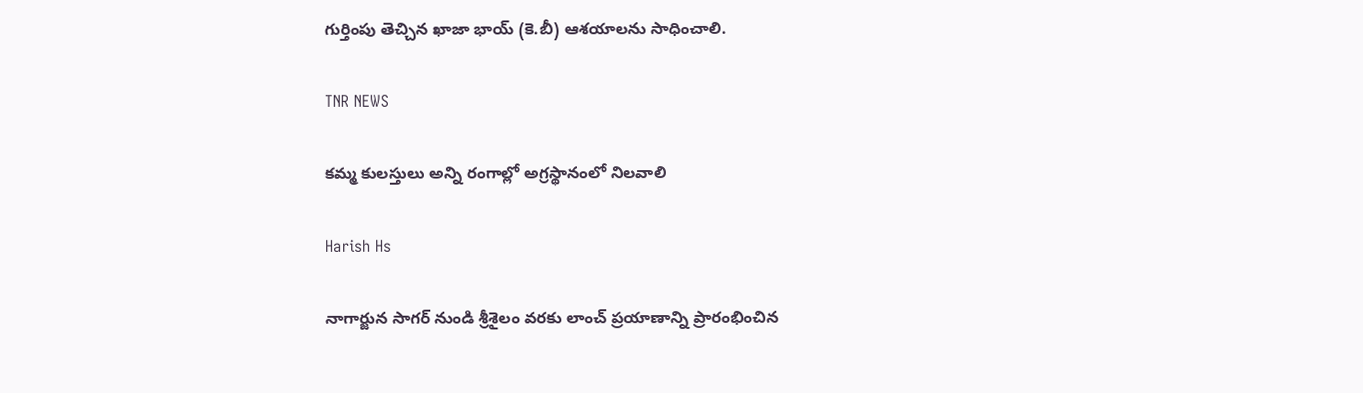గుర్తింపు తెచ్చిన ఖాజా భాయ్ (కె.బీ) ఆశయాలను సాధించాలి.

TNR NEWS

కమ్మ కులస్తులు అన్ని రంగాల్లో అగ్రస్థానంలో నిలవాలి

Harish Hs

నాగార్జున సాగర్ నుండి శ్రీశైలం వరకు లాంచ్ ప్రయాణాన్ని ప్రారంభించిన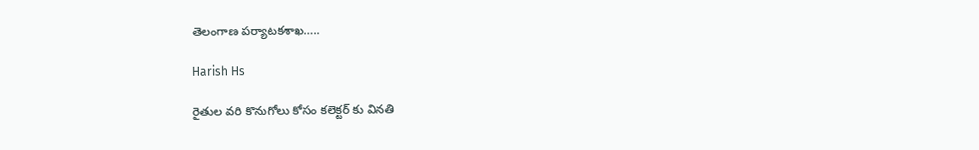తెలంగాణ పర్యాటకశాఖ…..

Harish Hs

రైతుల వరి కొనుగోలు కోసం కలెక్టర్ కు వినతి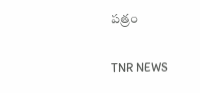పత్రం

TNR NEWS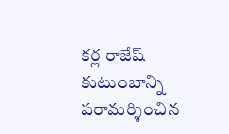కర్ల రాజేష్ కుటుంబాన్ని పరామర్శించిన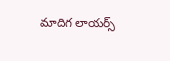మాదిగ లాయర్స్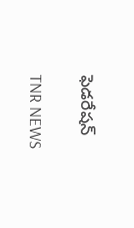ఫెడరేషన్

TNR NEWS